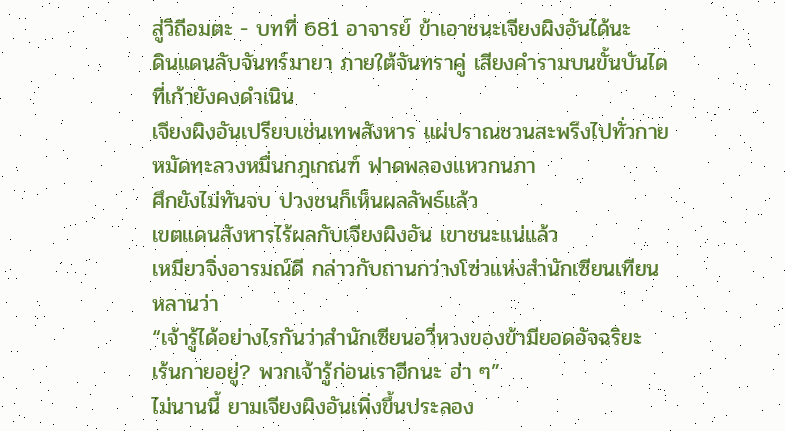สู่วิถีอมตะ - บทที่ 681 อาจารย์ ข้าเอาชนะเจียงผิงอันได้นะ
ดินแดนลับจันทร์มายา ภายใต้จันทราคู่ เสียงคำรามบนขั้นบันได
ที่เก้ายังคงดำเนิน
เจียงผิงอันเปรียบเช่นเทพสังหาร แผ่ปราณชวนสะพรึงไปทั่วกาย
หมัดทะลวงหมื่นกฎเกณฑ์ ฟาดพลองแหวกนภา
ศึกยังไม่ทันจบ ปวงชนก็เห็นผลลัพธ์แล้ว
เขตแดนสังหารไร้ผลกับเจียงผิงอัน เขาชนะแน่แล้ว
เหมียวจิ่งอารมณ์ดี กล่าวกับถานกว่างโซ่วแห่งสำนักเซียนเทียน
หลานว่า
“เจ้ารู้ได้อย่างไรกันว่าสำนักเซียนอวี่หวงของข้ามียอดอัจฉริยะ
เร้นกายอยู่? พวกเจ้ารู้ก่อนเราอีกนะ ฮ่า ๆ”
ไม่นานนี้ ยามเจียงผิงอันเพิ่งขึ้นประลอง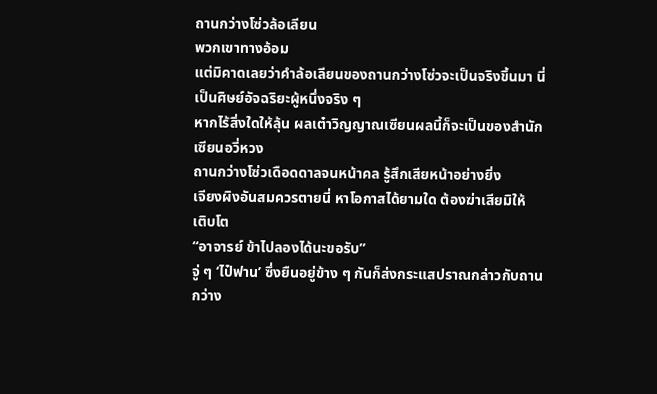ถานกว่างโซ่วล้อเลียน
พวกเขาทางอ้อม
แต่มิคาดเลยว่าคำล้อเลียนของถานกว่างโซ่วจะเป็นจริงขึ้นมา นี่
เป็นศิษย์อัจฉริยะผู้หนึ่งจริง ๆ
หากไร้สิ่งใดให้ลุ้น ผลเต๋าวิญญาณเซียนผลนี้ก็จะเป็นของสำนัก
เซียนอวี่หวง
ถานกว่างโซ่วเดือดดาลจนหน้าคล รู้สึกเสียหน้าอย่างยิ่ง
เจียงผิงอันสมควรตายนี่ หาโอกาสได้ยามใด ต้องฆ่าเสียมิให้
เติบโต
“อาจารย์ ข้าไปลองได้นะขอรับ”
จู่ ๆ ‘ไป๋ฟาน’ ซึ่งยืนอยู่ข้าง ๆ กันก็ส่งกระแสปราณกล่าวกับถาน
กว่าง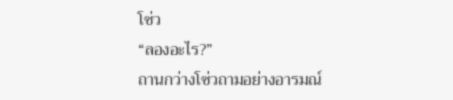โซ่ว
“ลองอะไร?”
ถานกว่างโซ่วถามอย่างอารมณ์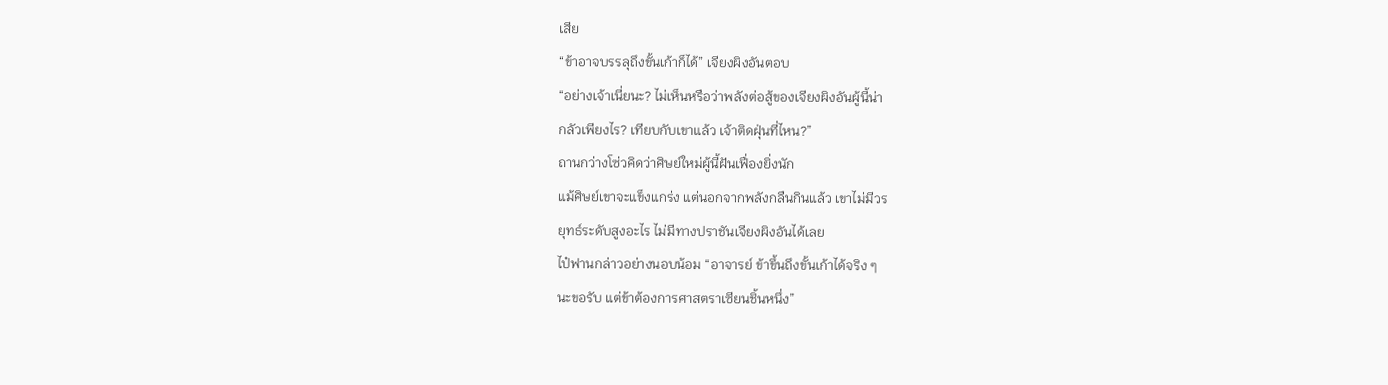เสีย
“ข้าอาจบรรลุถึงขั้นเก้าก็ได้” เจียงผิงอันตอบ
“อย่างเจ้าเนี่ยนะ? ไม่เห็นหรือว่าพลังต่อสู้ของเจียงผิงอันผู้นี้น่า
กลัวเพียงไร? เทียบกับเขาแล้ว เจ้าติดฝุ่นที่ไหน?”
ถานกว่างโซ่วคิดว่าศิษย์ใหม่ผู้นี้ฝันเฟื่องยิ่งนัก
แม้ศิษย์เขาจะแข็งแกร่ง แต่นอกจากพลังกลืนกินแล้ว เขาไม่มีวร
ยุทธ์ระดับสูงอะไร ไม่มีทางปราชันเจียงผิงอันได้เลย
ไป๋ฟานกล่าวอย่างนอบน้อม “อาจารย์ ข้าขึ้นถึงขั้นเก้าได้จริง ๆ
นะขอรับ แต่ข้าต้องการศาสตราเซียนชิ้นหนึ่ง”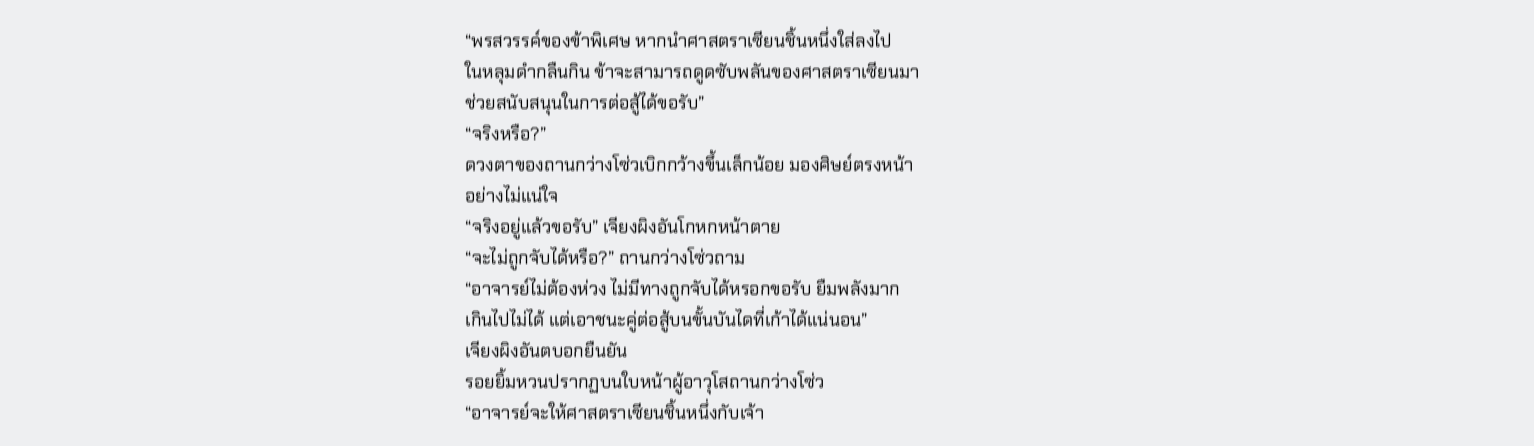“พรสวรรค์ของข้าพิเศษ หากนำศาสตราเซียนชิ้นหนึ่งใส่ลงไป
ในหลุมดำกลืนกิน ข้าจะสามารถดูดซับพลันของศาสตราเซียนมา
ช่วยสนับสนุนในการต่อสู้ได้ขอรับ”
“จริงหรือ?”
ดวงตาของถานกว่างโซ่วเบิกกว้างขึ้นเล็กน้อย มองศิษย์ตรงหน้า
อย่างไม่แน่ใจ
“จริงอยู่แล้วขอรับ” เจียงผิงอันโกหกหน้าตาย
“จะไม่ถูกจับได้หรือ?” ถานกว่างโซ่วถาม
“อาจารย์ไม่ต้องห่วง ไม่มีทางถูกจับได้หรอกขอรับ ยืมพลังมาก
เกินไปไม่ได้ แต่เอาชนะคู่ต่อสู้บนขั้นบันไดที่เก้าได้แน่นอน”
เจียงผิงอันตบอกยืนยัน
รอยยิ้มหวนปรากฏบนใบหน้าผู้อาวุโสถานกว่างโซ่ว
“อาจารย์จะให้ศาสตราเซียนชิ้นหนึ่งกับเจ้า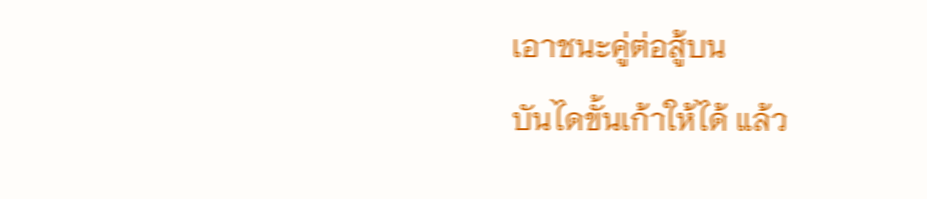เอาชนะคู่ต่อสู้บน
บันไดขั้นเก้าให้ได้ แล้ว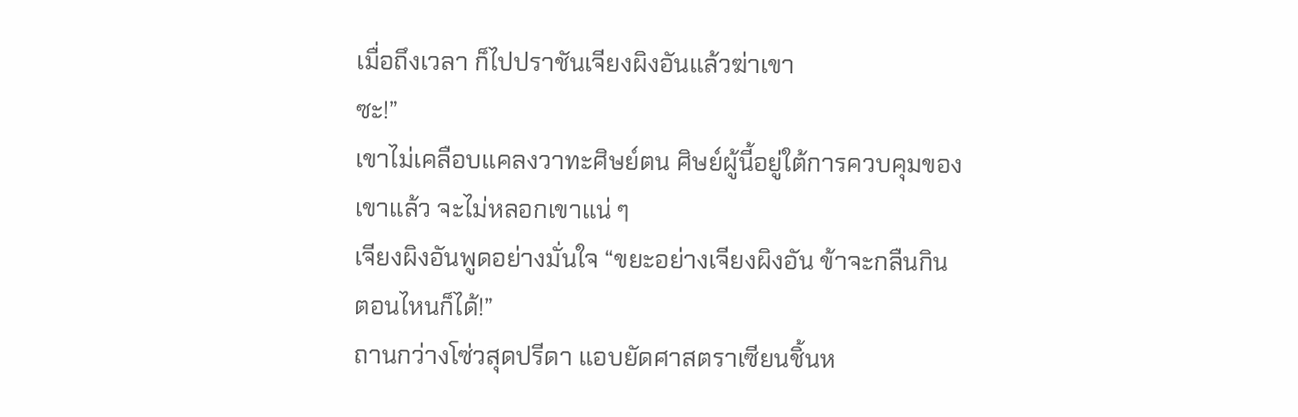เมื่อถึงเวลา ก็ไปปราชันเจียงผิงอันแล้วฆ่าเขา
ซะ!”
เขาไม่เคลือบแคลงวาทะศิษย์ตน ศิษย์ผู้นี้อยู่ใต้การควบคุมของ
เขาแล้ว จะไม่หลอกเขาแน่ ๆ
เจียงผิงอันพูดอย่างมั่นใจ “ขยะอย่างเจียงผิงอัน ข้าจะกลืนกิน
ตอนไหนก็ได้!”
ถานกว่างโซ่วสุดปรีดา แอบยัดศาสตราเซียนชิ้นห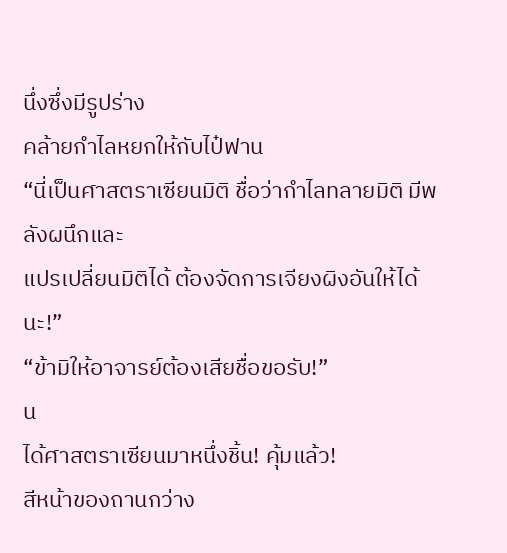นึ่งซึ่งมีรูปร่าง
คล้ายกำไลหยกให้กับไป๋ฟาน
“นี่เป็นศาสตราเซียนมิติ ชื่อว่ากำไลทลายมิติ มีพลังผนึกและ
แปรเปลี่ยนมิติได้ ต้องจัดการเจียงผิงอันให้ได้นะ!”
“ข้ามิให้อาจารย์ต้องเสียชื่อขอรับ!”
น
ได้ศาสตราเซียนมาหนึ่งชิ้น! คุ้มแล้ว!
สีหน้าของถานกว่าง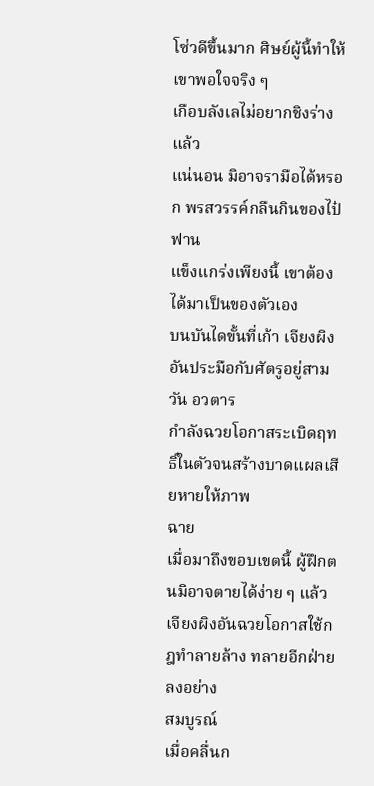โซ่วดีขึ้นมาก ศิษย์ผู้นี้ทำให้เขาพอใจจริง ๆ
เกือบลังเลไม่อยากชิงร่างแล้ว
แน่นอน มิอาจรามือได้หรอก พรสวรรค์กลืนกินของไป๋ฟาน
แข็งแกร่งเพียงนี้ เขาต้องได้มาเป็นของตัวเอง
บนบันไดขั้นที่เก้า เจียงผิงอันประมือกับศัตรูอยู่สามวัน อวตาร
กำลังฉวยโอกาสระเบิดฤทธิ์ในตัวจนสร้างบาดแผลเสียหายให้ภาพ
ฉาย
เมื่อมาถึงขอบเขตนี้ ผู้ฝึกตนมิอาจตายได้ง่าย ๆ แล้ว
เจียงผิงอันฉวยโอกาสใช้กฎทำลายล้าง ทลายอีกฝ่ายลงอย่าง
สมบูรณ์
เมื่อคลื่นก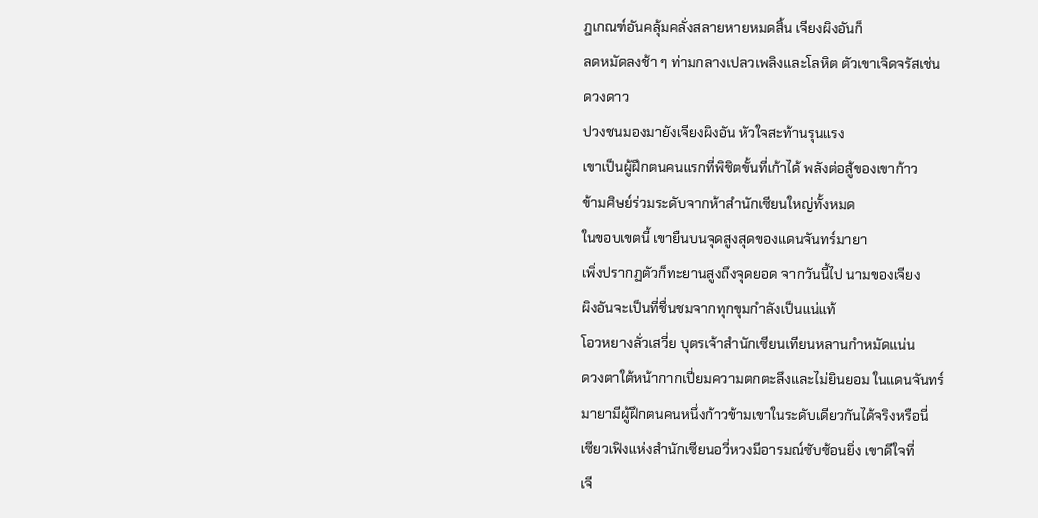ฎเกณฑ์อันคลุ้มคลั่งสลายหายหมดสิ้น เจียงผิงอันก็
ลดหมัดลงช้า ๆ ท่ามกลางเปลวเพลิงและโลหิต ตัวเขาเจิดจรัสเช่น
ดวงดาว
ปวงชนมองมายังเจียงผิงอัน หัวใจสะท้านรุนแรง
เขาเป็นผู้ฝึกตนคนแรกที่พิชิตขั้นที่เก้าได้ พลังต่อสู้ของเขาก้าว
ข้ามศิษย์ร่วมระดับจากห้าสำนักเซียนใหญ่ทั้งหมด
ในขอบเขตนี้ เขายืนบนจุดสูงสุดของแดนจันทร์มายา
เพิ่งปรากฏตัวก็ทะยานสูงถึงจุดยอด จากวันนี้ไป นามของเจียง
ผิงอันจะเป็นที่ชื่นชมจากทุกขุมกำลังเป็นแน่แท้
โอวหยางลั่วเสวี่ย บุตรเจ้าสำนักเซียนเทียนหลานกำหมัดแน่น
ดวงตาใต้หน้ากากเปี่ยมความตกตะลึงและไม่ยินยอม ในแดนจันทร์
มายามีผู้ฝึกตนคนหนึ่งก้าวข้ามเขาในระดับเดียวกันได้จริงหรือนี่
เซียวเฟิงแห่งสำนักเซียนอวี่หวงมีอารมณ์ซับซ้อนยิ่ง เขาดีใจที่
เจี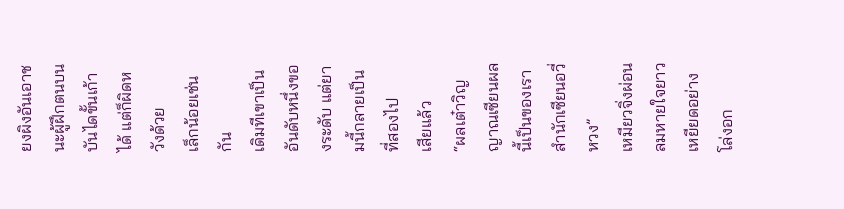ยงผิงอันเอาชนะผู้ฝึกตนบนบันไดขั้นเก้าได้ แต่ก็ผิดหวังด้วย
เล็กน้อยเช่นกัน
เดิมทีเขาเป็นอันดับหนึ่งของระดับ แต่ยามนี้กลายเป็นที่สองไป
เสียแล้ว
“ผลเต๋าวิญญาณเซียนผลนี้เป็นของเรา สำนักเซียนอวี่หวง”
เหมียวจิ่งผ่อนลมหายใจยาวเหยียดอย่างโล่งอก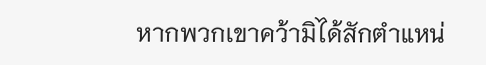หากพวกเขาคว้ามิได้สักตำแหน่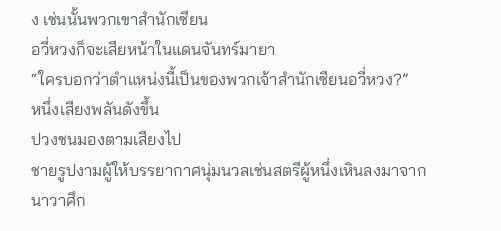ง เช่นนั้นพวกเขาสำนักเซียน
อวี่หวงก็จะเสียหน้าในแดนจันทร์มายา
“ใครบอกว่าตำแหน่งนี้เป็นของพวกเจ้าสำนักเซียนอวี่หวง?”
หนึ่งเสียงพลันดังขึ้น
ปวงชนมองตามเสียงไป
ชายรูปงามผู้ให้บรรยากาศนุ่มนวลเช่นสตรีผู้หนึ่งเหินลงมาจาก
นาวาศึก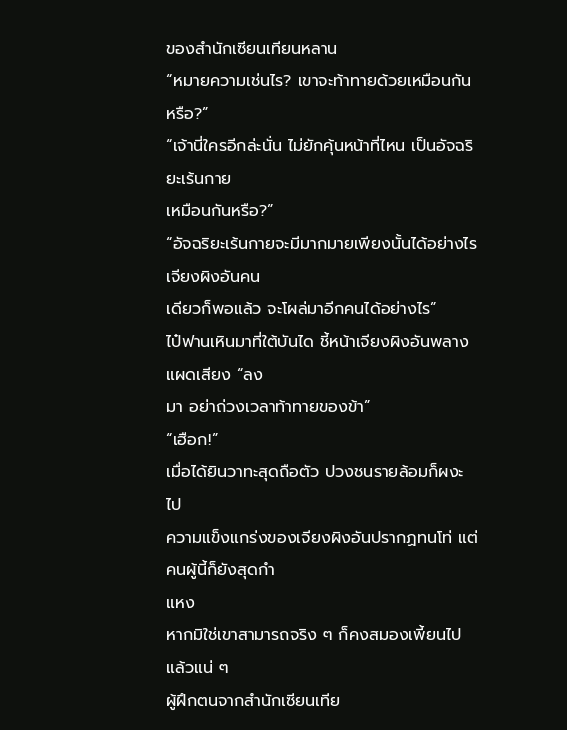ของสำนักเซียนเทียนหลาน
“หมายความเช่นไร? เขาจะท้าทายด้วยเหมือนกันหรือ?”
“เจ้านี่ใครอีกล่ะนั่น ไม่ยักคุ้นหน้าที่ไหน เป็นอัจฉริยะเร้นกาย
เหมือนกันหรือ?”
“อัจฉริยะเร้นกายจะมีมากมายเพียงนั้นได้อย่างไร เจียงผิงอันคน
เดียวก็พอแล้ว จะโผล่มาอีกคนได้อย่างไร”
ไป๋ฟานเหินมาที่ใต้บันได ชี้หน้าเจียงผิงอันพลางแผดเสียง “ลง
มา อย่าถ่วงเวลาท้าทายของข้า”
“เฮือก!”
เมื่อได้ยินวาทะสุดถือตัว ปวงชนรายล้อมก็ผงะไป
ความแข็งแกร่งของเจียงผิงอันปรากฏทนโท่ แต่คนผู้นี้ก็ยังสุดกำ
แหง
หากมิใช่เขาสามารถจริง ๆ ก็คงสมองเพี้ยนไปแล้วแน่ ๆ
ผู้ฝึกตนจากสำนักเซียนเทีย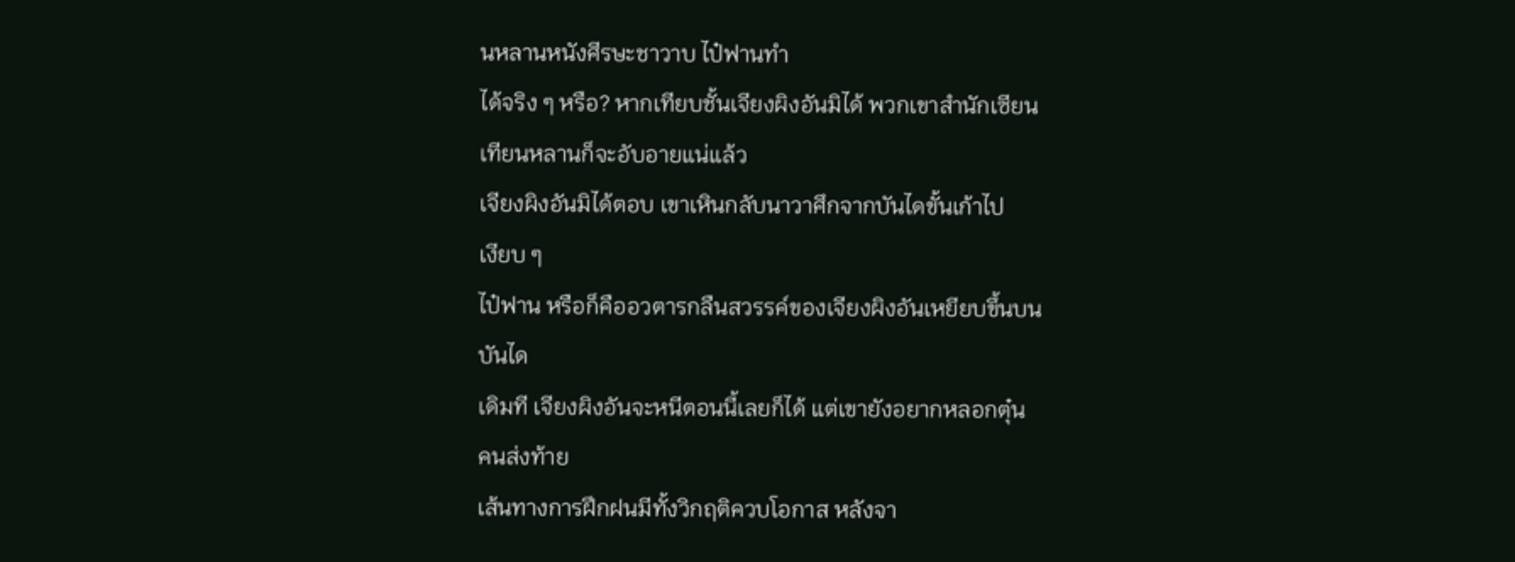นหลานหนังศีรษะชาวาบ ไป๋ฟานทำ
ได้จริง ๆ หรือ? หากเทียบชั้นเจียงผิงอันมิได้ พวกเขาสำนักเซียน
เทียนหลานก็จะอับอายแน่แล้ว
เจียงผิงอันมิได้ตอบ เขาเหินกลับนาวาศึกจากบันไดขั้นเก้าไป
เงียบ ๆ
ไป๋ฟาน หรือก็คืออวตารกลืนสวรรค์ของเจียงผิงอันเหยียบขึ้นบน
บันได
เดิมที เจียงผิงอันจะหนีตอนนี้เลยก็ได้ แต่เขายังอยากหลอกตุ๋น
คนส่งท้าย
เส้นทางการฝึกฝนมีทั้งวิกฤติควบโอกาส หลังจา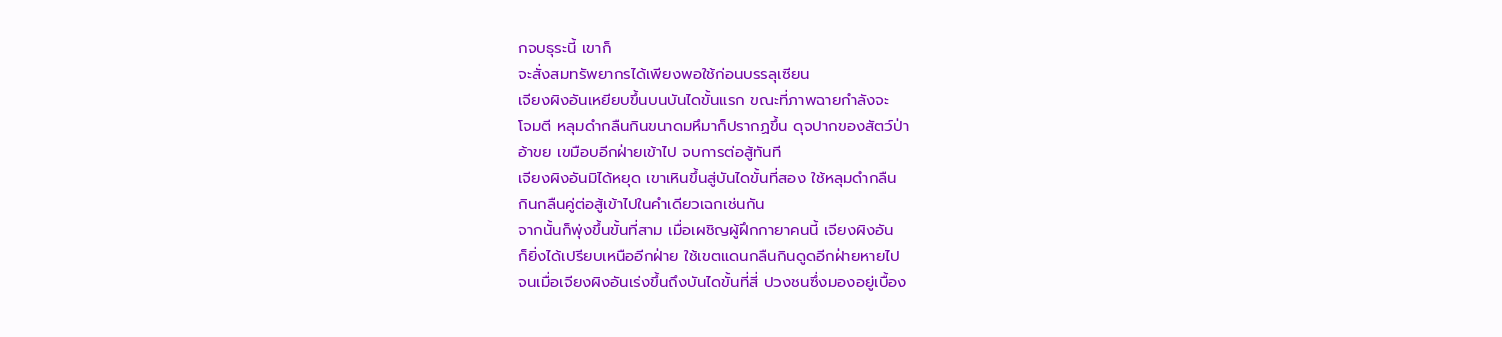กจบธุระนี้ เขาก็
จะสั่งสมทรัพยากรได้เพียงพอใช้ก่อนบรรลุเซียน
เจียงผิงอันเหยียบขึ้นบนบันไดขั้นแรก ขณะที่ภาพฉายกำลังจะ
โจมตี หลุมดำกลืนกินขนาดมหึมาก็ปรากฏขึ้น ดุจปากของสัตว์ป่า
อ้าขย เขมือบอีกฝ่ายเข้าไป จบการต่อสู้ทันที
เจียงผิงอันมิได้หยุด เขาเหินขึ้นสู่บันไดขั้นที่สอง ใช้หลุมดำกลืน
กินกลืนคู่ต่อสู้เข้าไปในคำเดียวเฉกเช่นกัน
จากนั้นก็พุ่งขึ้นขั้นที่สาม เมื่อเผชิญผู้ฝึกกายาคนนี้ เจียงผิงอัน
ก็ยิ่งได้เปรียบเหนืออีกฝ่าย ใช้เขตแดนกลืนกินดูดอีกฝ่ายหายไป
จนเมื่อเจียงผิงอันเร่งขึ้นถึงบันไดขั้นที่สี่ ปวงชนซึ่งมองอยู่เบื้อง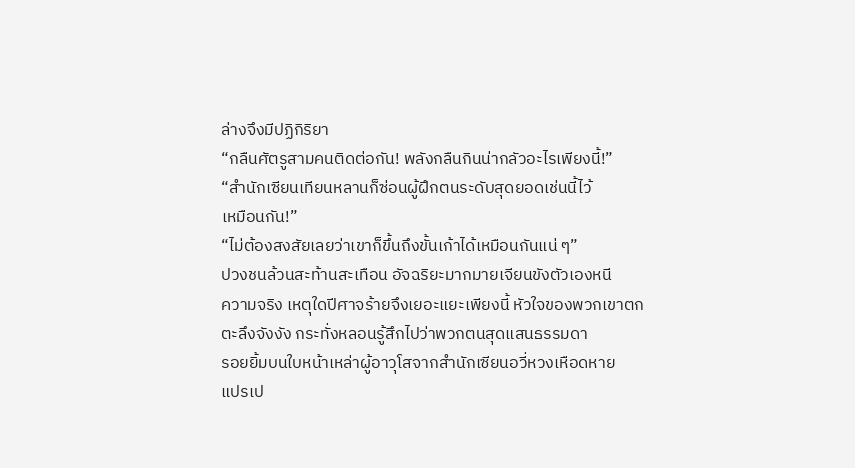ล่างจึงมีปฏิกิริยา
“กลืนศัตรูสามคนติดต่อกัน! พลังกลืนกินน่ากลัวอะไรเพียงนี้!”
“สำนักเซียนเทียนหลานก็ซ่อนผู้ฝึกตนระดับสุดยอดเช่นนี้ไว้
เหมือนกัน!”
“ไม่ต้องสงสัยเลยว่าเขาก็ขึ้นถึงขั้นเก้าได้เหมือนกันแน่ ๆ”
ปวงชนล้วนสะท้านสะเทือน อัจฉริยะมากมายเจียนขังตัวเองหนี
ความจริง เหตุใดปีศาจร้ายจึงเยอะแยะเพียงนี้ หัวใจของพวกเขาตก
ตะลึงจังงัง กระทั่งหลอนรู้สึกไปว่าพวกตนสุดแสนธรรมดา
รอยยิ้มบนใบหน้าเหล่าผู้อาวุโสจากสำนักเซียนอวี่หวงเหือดหาย
แปรเป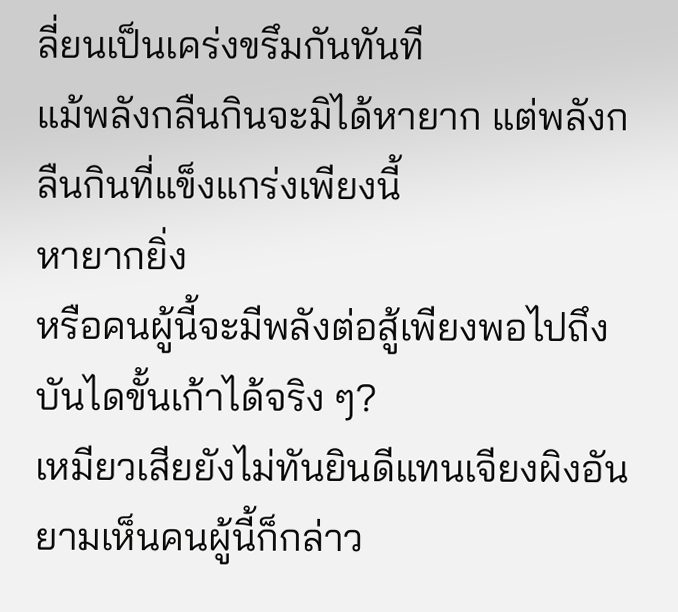ลี่ยนเป็นเคร่งขรึมกันทันที
แม้พลังกลืนกินจะมิได้หายาก แต่พลังกลืนกินที่แข็งแกร่งเพียงนี้
หายากยิ่ง
หรือคนผู้นี้จะมีพลังต่อสู้เพียงพอไปถึงบันไดขั้นเก้าได้จริง ๆ?
เหมียวเสียยังไม่ทันยินดีแทนเจียงผิงอัน ยามเห็นคนผู้นี้ก็กล่าว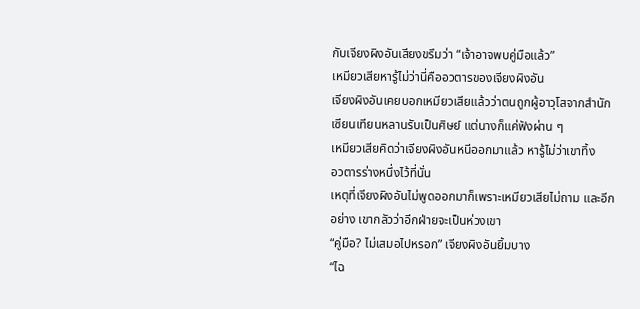กับเจียงผิงอันเสียงขรึมว่า “เจ้าอาจพบคู่มือแล้ว”
เหมียวเสียหารู้ไม่ว่านี่คืออวตารของเจียงผิงอัน
เจียงผิงอันเคยบอกเหมียวเสียแล้วว่าตนถูกผู้อาวุโสจากสำนัก
เซียนเทียนหลานรับเป็นศิษย์ แต่นางก็แค่ฟังผ่าน ๆ
เหมียวเสียคิดว่าเจียงผิงอันหนีออกมาแล้ว หารู้ไม่ว่าเขาทิ้ง
อวตารร่างหนึ่งไว้ที่นั่น
เหตุที่เจียงผิงอันไม่พูดออกมาก็เพราะเหมียวเสียไม่ถาม และอีก
อย่าง เขากลัวว่าอีกฝ่ายจะเป็นห่วงเขา
“คู่มือ? ไม่เสมอไปหรอก” เจียงผิงอันยิ้มบาง
“ไฉ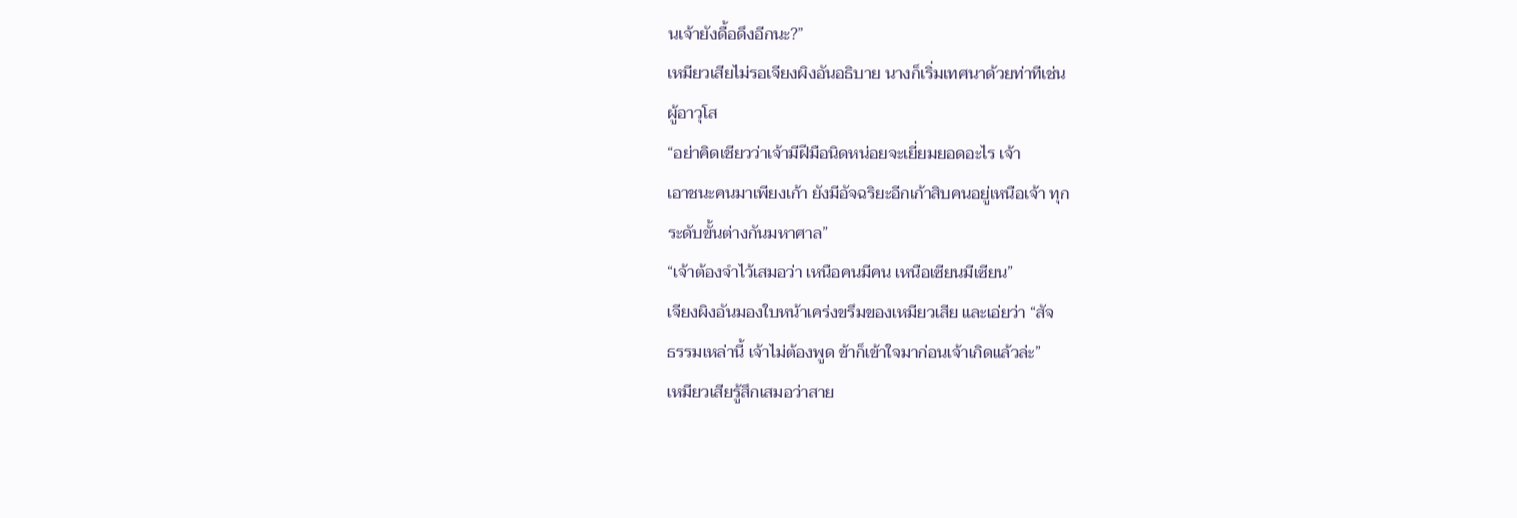นเจ้ายังดื้อดึงอีกนะ?”
เหมียวเสียไม่รอเจียงผิงอันอธิบาย นางก็เริ่มเทศนาด้วยท่าทีเช่น
ผู้อาวุโส
“อย่าคิดเชียวว่าเจ้ามีฝีมือนิดหน่อยจะเยี่ยมยอดอะไร เจ้า
เอาชนะคนมาเพียงเก้า ยังมีอัจฉริยะอีกเก้าสิบคนอยู่เหนือเจ้า ทุก
ระดับขั้นต่างกันมหาศาล”
“เจ้าต้องจำไว้เสมอว่า เหนือคนมีคน เหนือเซียนมีเซียน”
เจียงผิงอันมองใบหน้าเคร่งขรึมของเหมียวเสีย และเอ่ยว่า “สัจ
ธรรมเหล่านี้ เจ้าไม่ต้องพูด ข้าก็เข้าใจมาก่อนเจ้าเกิดแล้วล่ะ”
เหมียวเสียรู้สึกเสมอว่าสาย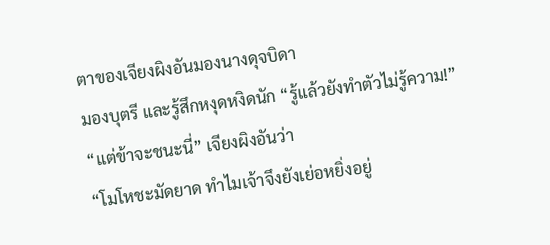ตาของเจียงผิงอันมองนางดุจบิดา
มองบุตรี และรู้สึกหงุดหงิดนัก “รู้แล้วยังทำตัวไม่รู้ความ!”
“แต่ข้าจะชนะนี่” เจียงผิงอันว่า
“โมโหชะมัดยาด ทำไมเจ้าจึงยังเย่อหยิ่งอยู่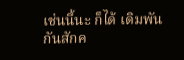เช่นนี้นะ ก็ได้ เดิมพัน
กันสักค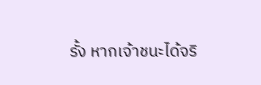รั้ง หากเจ้าชนะได้จริ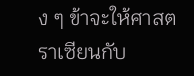ง ๆ ข้าจะให้ศาสตราเซียนกับ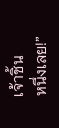เจ้าชิ้น
หนึ่งเลย!”